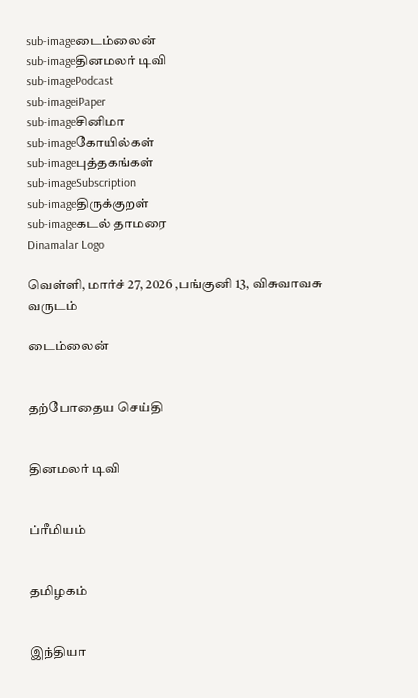sub-imageடைம்லைன்
sub-imageதினமலர் டிவி
sub-imagePodcast
sub-imageiPaper
sub-imageசினிமா
sub-imageகோயில்கள்
sub-imageபுத்தகங்கள்
sub-imageSubscription
sub-imageதிருக்குறள்
sub-imageகடல் தாமரை
Dinamalar Logo

வெள்ளி, மார்ச் 27, 2026 ,பங்குனி 13, விசுவாவசு வருடம்

டைம்லைன்


தற்போதைய செய்தி


தினமலர் டிவி


ப்ரீமியம்


தமிழகம்


இந்தியா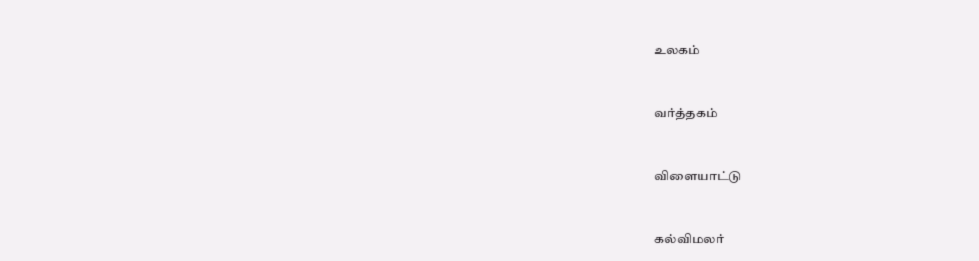உலகம்


வர்த்தகம்


விளையாட்டு


கல்விமலர்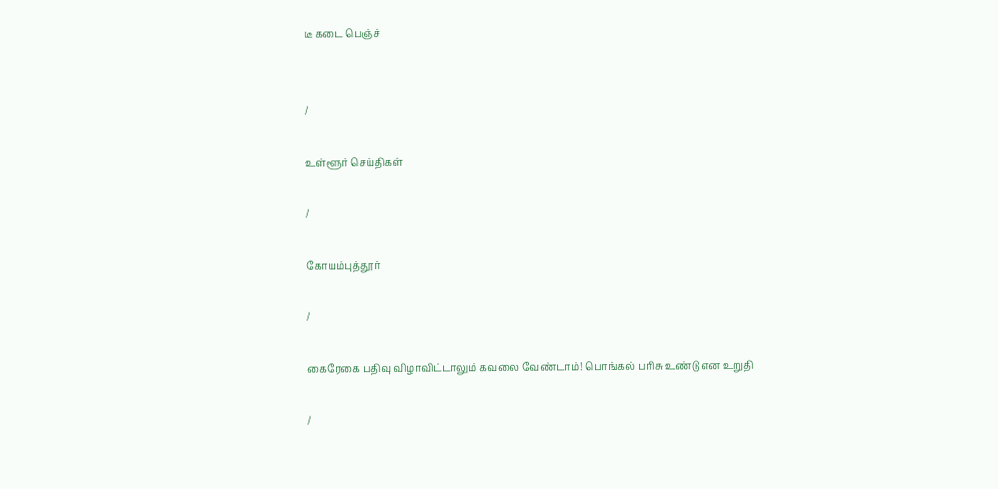டீ கடை பெஞ்ச்


/

உள்ளூர் செய்திகள்

/

கோயம்புத்தூர்

/

கைரேகை பதிவு விழாவிட்டாலும் கவலை வேண்டாம்! பொங்கல் பரிசு உண்டு என உறுதி

/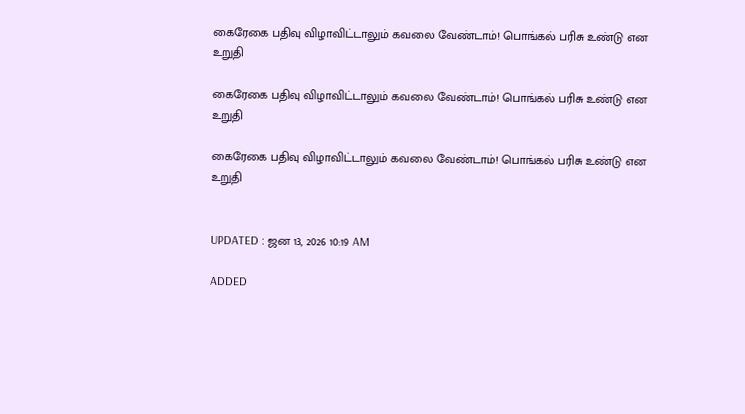கைரேகை பதிவு விழாவிட்டாலும் கவலை வேண்டாம்! பொங்கல் பரிசு உண்டு என உறுதி

கைரேகை பதிவு விழாவிட்டாலும் கவலை வேண்டாம்! பொங்கல் பரிசு உண்டு என உறுதி

கைரேகை பதிவு விழாவிட்டாலும் கவலை வேண்டாம்! பொங்கல் பரிசு உண்டு என உறுதி


UPDATED : ஜன 13, 2026 10:19 AM

ADDED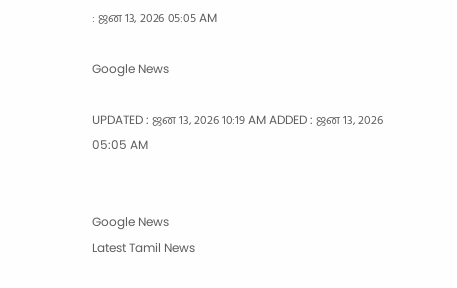: ஜன 13, 2026 05:05 AM

Google News

UPDATED : ஜன 13, 2026 10:19 AM ADDED : ஜன 13, 2026 05:05 AM


Google News
Latest Tamil News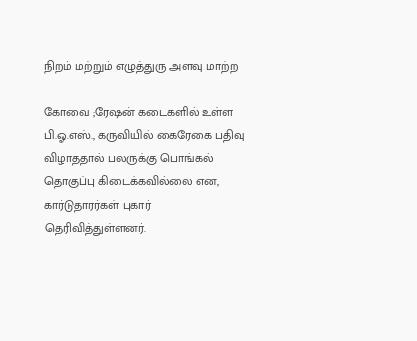நிறம் மற்றும் எழுத்துரு அளவு மாற்ற

கோவை ;ரேஷன் கடைகளில் உள்ள பி.ஓ.எஸ்., கருவியில் கைரேகை பதிவு விழாததால் பலருக்கு பொங்கல் தொகுப்பு கிடைக்கவில்லை என, கார்டுதாரர்கள் புகார் தெரிவித்துள்ளனர்.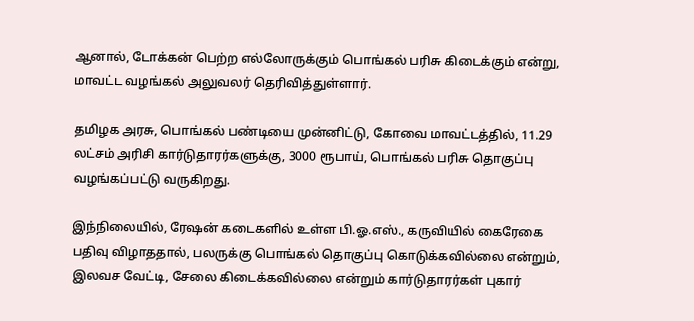ஆனால், டோக்கன் பெற்ற எல்லோருக்கும் பொங்கல் பரிசு கிடைக்கும் என்று, மாவட்ட வழங்கல் அலுவலர் தெரிவித்துள்ளார்.

தமிழக அரசு, பொங்கல் பண்டியை முன்னிட்டு, கோவை மாவட்டத்தில், 11.29 லட்சம் அரிசி கார்டுதாரர்களுக்கு, 3000 ரூபாய், பொங்கல் பரிசு தொகுப்பு வழங்கப்பட்டு வருகிறது.

இந்நிலையில், ரேஷன் கடைகளில் உள்ள பி.ஓ.எஸ்., கருவியில் கைரேகை பதிவு விழாததால், பலருக்கு பொங்கல் தொகுப்பு கொடுக்கவில்லை என்றும், இலவச வேட்டி, சேலை கிடைக்கவில்லை என்றும் கார்டுதாரர்கள் புகார்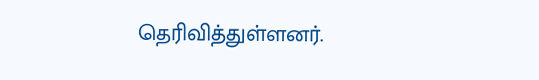தெரிவித்துள்ளனர்.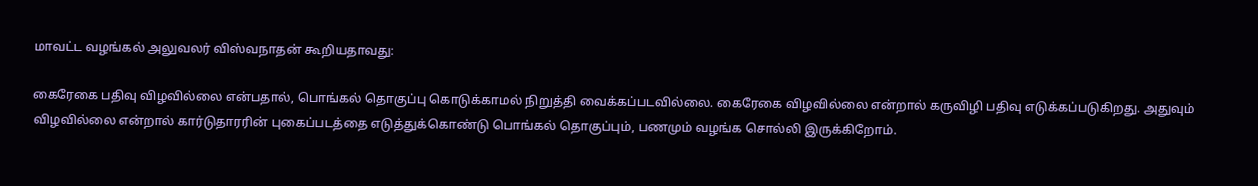மாவட்ட வழங்கல் அலுவலர் விஸ்வநாதன் கூறியதாவது:

கைரேகை பதிவு விழவில்லை என்பதால், பொங்கல் தொகுப்பு கொடுக்காமல் நிறுத்தி வைக்கப்படவில்லை. கைரேகை விழவில்லை என்றால் கருவிழி பதிவு எடுக்கப்படுகிறது. அதுவும் விழவில்லை என்றால் கார்டுதாரரின் புகைப்படத்தை எடுத்துக்கொண்டு பொங்கல் தொகுப்பும், பணமும் வழங்க சொல்லி இருக்கிறோம்.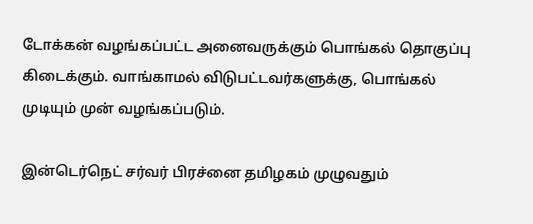டோக்கன் வழங்கப்பட்ட அனைவருக்கும் பொங்கல் தொகுப்பு கிடைக்கும். வாங்காமல் விடுபட்டவர்களுக்கு, பொங்கல் முடியும் முன் வழங்கப்படும்.

இன்டெர்நெட் சர்வர் பிரச்னை தமிழகம் முழுவதும்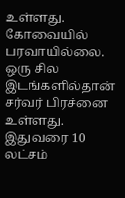உள்ளது. கோவையில் பரவாயில்லை. ஒரு சில இடங்களில்தான் சர்வர் பிரச்னை உள்ளது. இதுவரை 10 லட்சம்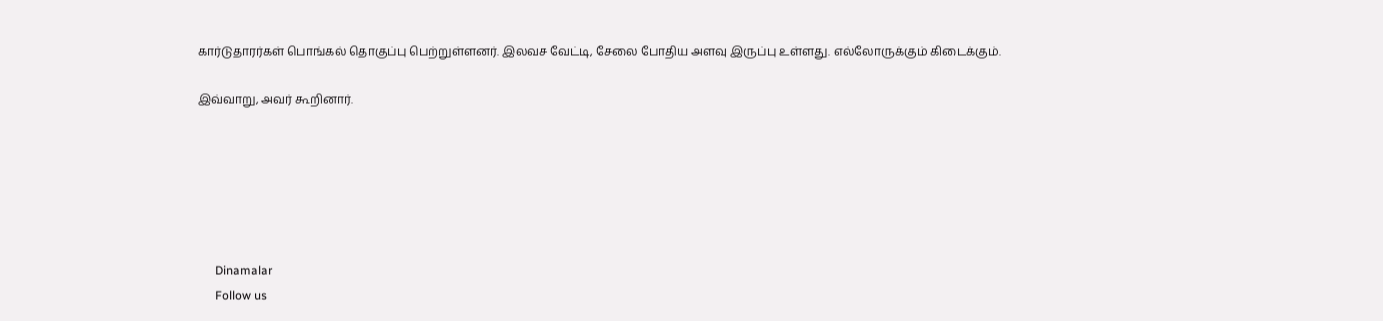கார்டுதாரர்கள் பொங்கல் தொகுப்பு பெற்றுள்ளனர். இலவச வேட்டி, சேலை போதிய அளவு இருப்பு உள்ளது. எல்லோருக்கும் கிடைக்கும்.

இவ்வாறு, அவர் கூறினார்.






      Dinamalar
      Follow us